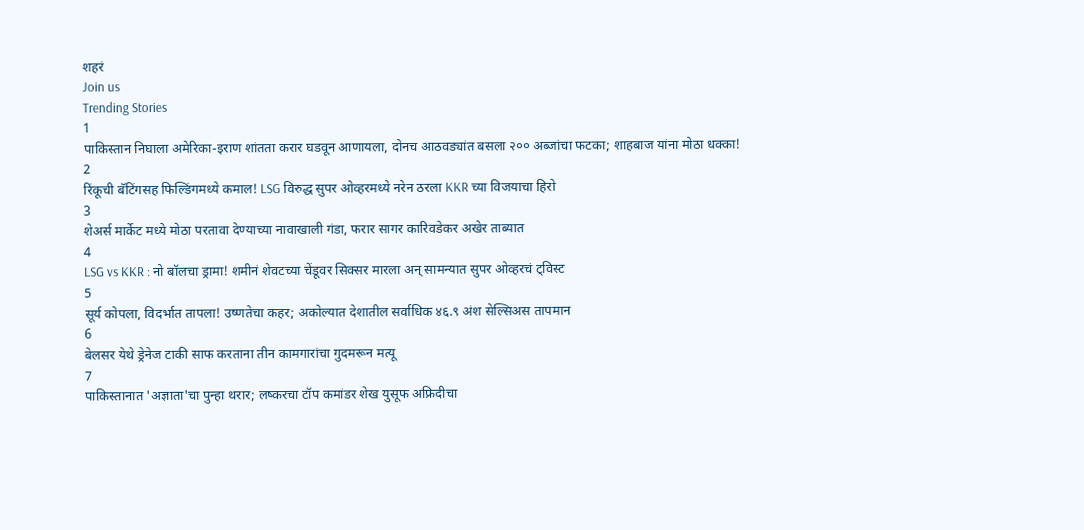शहरं
Join us
Trending Stories
1
पाकिस्तान निघाला अमेरिका-इराण शांतता करार घडवून आणायला, दोनच आठवड्यांत बसला २०० अब्जांचा फटका; शाहबाज यांना मोठा धक्का!
2
रिंकूची बॅटिंगसह फिल्डिंगमध्ये कमाल! LSG विरुद्ध सुपर ओव्हरमध्ये नरेन ठरला KKR च्या विजयाचा हिरो
3
शेअर्स मार्केट मध्ये मोठा परतावा देण्याच्या नावाखाली गंडा, फरार सागर कारिवडेकर अखेर ताब्यात
4
LSG vs KKR : नो बॉलचा ड्रामा! शमीनं शेवटच्या चेंडूवर सिक्सर मारला अन् सामन्यात सुपर ओव्हरचं ट्विस्ट
5
सूर्य कोपला, विदर्भात तापला! उष्णतेचा कहर; अकोल्यात देशातील सर्वाधिक ४६.९ अंश सेल्सिअस तापमान
6
बेलसर येथे ड्रेनेज टाकी साफ करताना तीन कामगारांचा गुदमरून मत्यू
7
पाकिस्तानात 'अज्ञाता'चा पुन्हा थरार; लष्करचा टॉप कमांडर शेख युसूफ अफ्रिदीचा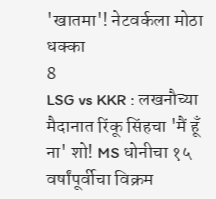'खातमा'! नेटवर्कला मोठा धक्का
8
LSG vs KKR : लखनौच्या मैदानात रिंकू सिंहचा 'मैं हूँ ना' शो! MS धोनीचा १५ वर्षांपूर्वीचा विक्रम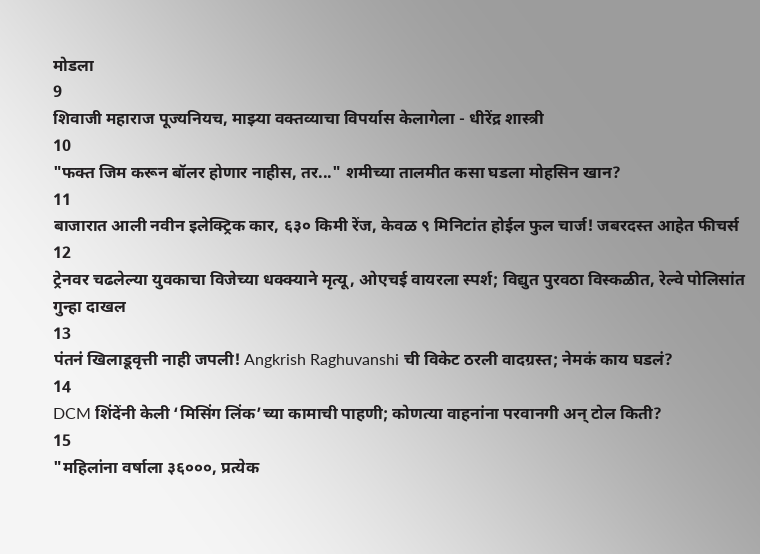मोडला
9
शिवाजी महाराज पूज्यनियच, माझ्या वक्तव्याचा विपर्यास केलागेला - धीरेंद्र शास्त्री
10
"फक्त जिम करून बॉलर होणार नाहीस, तर..." शमीच्या तालमीत कसा घडला मोहसिन खान?
11
बाजारात आली नवीन इलेक्ट्रिक कार, ६३० किमी रेंज, केवळ ९ मिनिटांत होईल फुल चार्ज! जबरदस्त आहेत फीचर्स
12
ट्रेनवर चढलेल्या युवकाचा विजेच्या धक्क्याने मृत्यू, ओएचई वायरला स्पर्श; विद्युत पुरवठा विस्कळीत, रेल्वे पोलिसांत गुन्हा दाखल
13
पंतनं खिलाडूवृत्ती नाही जपली! Angkrish Raghuvanshi ची विकेट ठरली वादग्रस्त; नेमकं काय घडलं?
14
DCM शिंदेंनी केली ‘मिसिंग लिंक’च्या कामाची पाहणी; कोणत्या वाहनांना परवानगी अन् टोल किती?
15
"महिलांना वर्षाला ३६०००, प्रत्येक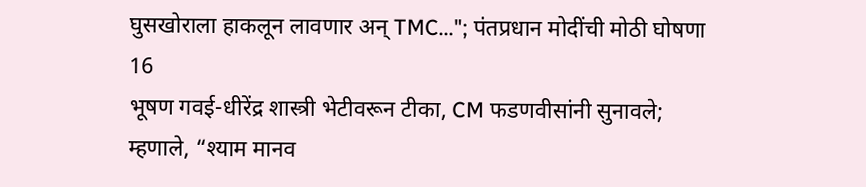घुसखोराला हाकलून लावणार अन् TMC..."; पंतप्रधान मोदींची मोठी घोषणा
16
भूषण गवई-धीरेंद्र शास्त्री भेटीवरून टीका, CM फडणवीसांनी सुनावले; म्हणाले, “श्याम मानव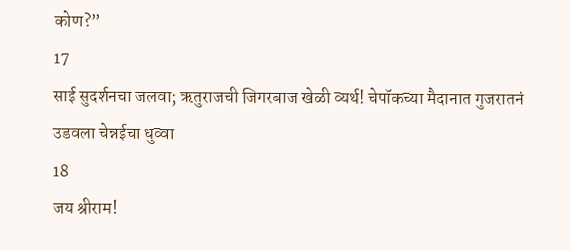कोण?”
17
साई सुदर्शनचा जलवा; ऋतुराजची जिगरबाज खेळी व्यर्थ! चेपॉकच्या मैदानात गुजरातनं उडवला चेन्नईचा धुव्वा
18
जय श्रीराम!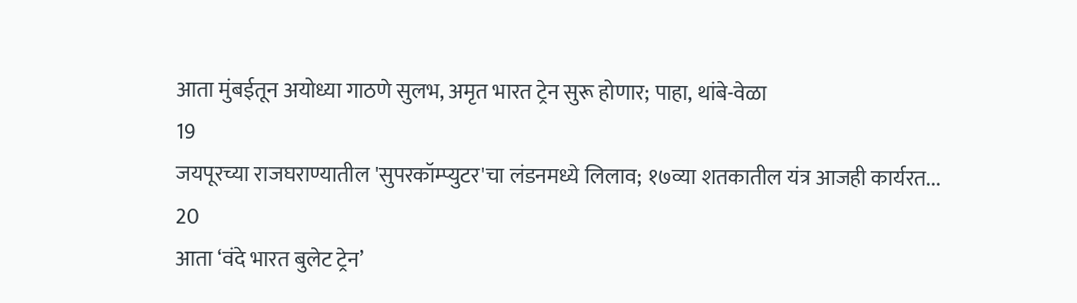आता मुंबईतून अयोध्या गाठणे सुलभ, अमृत भारत ट्रेन सुरू होणार; पाहा, थांबे-वेळा
19
जयपूरच्या राजघराण्यातील 'सुपरकॉम्प्युटर'चा लंडनमध्ये लिलाव; १७व्या शतकातील यंत्र आजही कार्यरत...
20
आता ‘वंदे भारत बुलेट ट्रेन’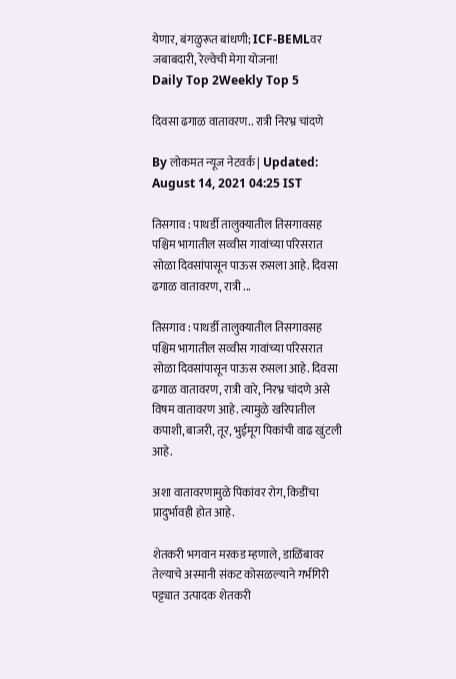येणार, बंगळुरूत बांधणी; ICF-BEMLवर जबाबदारी, रेल्वेची मेगा योजना!
Daily Top 2Weekly Top 5

दिवसा ढगाळ वातावरण.. रात्री निरभ्र चांदणे

By लोकमत न्यूज नेटवर्क | Updated: August 14, 2021 04:25 IST

तिसगाव : पाथर्डी तालुक्यातील तिसगावसह पश्चिम भागातील सव्वीस गावांच्या परिसरात सोळा दिवसांपासून पाऊस रुसला आहे. दिवसा ढगाळ वातावरण, रात्री ...

तिसगाव : पाथर्डी तालुक्यातील तिसगावसह पश्चिम भागातील सव्वीस गावांच्या परिसरात सोळा दिवसांपासून पाऊस रुसला आहे. दिवसा ढगाळ वातावरण, रात्री वारे, निरभ्र चांदणे असे विषम वातावरण आहे. त्यामुळे खरिपातील कपाशी, बाजरी, तूर, भुईमूग पिकांची वाढ खुंटली आहे.

अशा वातावरणामुळे पिकांवर रोग, किडींचा प्रादुर्भावही होत आहे.

शेतकरी भगवान मरकड म्हणाले, डाळिंबावर तेल्याचे अस्मानी संकट कोसळल्याने गर्भगिरी पट्ट्यात उत्पादक शेतकरी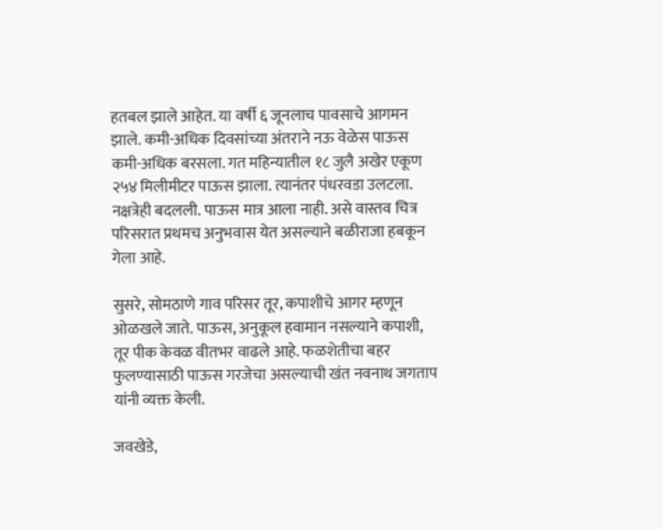हतबल झाले आहेत. या वर्षी ६ जूनलाच पावसाचे आगमन झाले. कमी-अधिक दिवसांच्या अंतराने नऊ वेळेस पाऊस कमी-अधिक बरसला. गत महिन्यातील १८ जुलै अखेर एकूण २५४ मिलीमीटर पाऊस झाला. त्यानंतर पंधरवडा उलटला. नक्षत्रेही बदलली. पाऊस मात्र आला नाही. असे वास्तव चित्र परिसरात प्रथमच अनुभवास येत असल्याने बळीराजा हबकून गेला आहे.

सुसरे, सोमठाणे गाव परिसर तूर, कपाशीचे आगर म्हणून ओळखले जाते. पाऊस, अनुकूल हवामान नसल्याने कपाशी, तूर पीक केवळ वीतभर वाढले आहे. फळशेतीचा बहर फुलण्यासाठी पाऊस गरजेचा असल्याची खंत नवनाथ जगताप यांनी व्यक्त केली.

जवखेडे,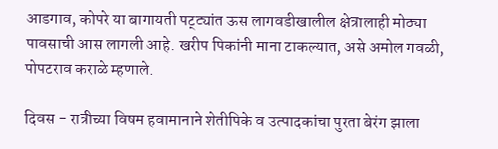आडगाव, कोपरे या बागायती पट्ट्यांत ऊस लागवडीखालील क्षेत्रालाही मोठ्या पावसाची आस लागली आहे. खरीप पिकांनी माना टाकल्यात, असे अमोल गवळी, पोपटराव कराळे म्हणाले.

दिवस - रात्रीच्या विषम हवामानाने शेतीपिके व उत्पादकांचा पुरता बेरंग झाला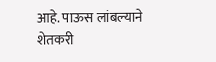आहे. पाऊस लांबल्याने शेतकरी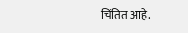चिंतित आहे.